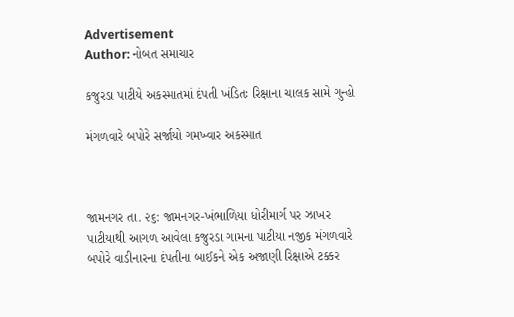Advertisement
Author: નોબત સમાચાર

કજુરડા પાટીયે અકસ્માતમાં દંપતી ખંડિતઃ રિક્ષાના ચાલક સામે ગુન્હો

મંગળવારે બપોરે સર્જાયો ગમખ્વાર અકસ્માત



જામનગર તા. ૨૬: જામનગર-ખંભાળિયા ધોરીમાર્ગ પર ઝાખર પાટીયાથી આગળ આવેલા કજુરડા ગામના પાટીયા નજીક મંગળવારે બપોરે વાડીનારના દંપતીના બાઈકને એક અજાણી રિક્ષાએ ટક્કર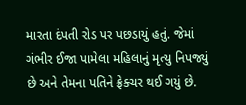મારતા દંપતી રોડ પર પછડાયું હતું. જેમાં ગંભીર ઈજા પામેલા મહિલાનું મૃત્યુ નિપજ્યું છે અને તેમના પતિને ફ્રેક્ચર થઈ ગયું છે.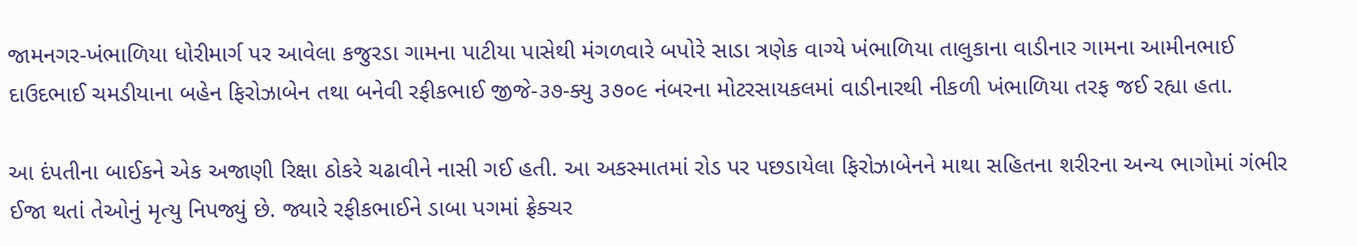જામનગર-ખંભાળિયા ધોરીમાર્ગ પર આવેલા કજુરડા ગામના પાટીયા પાસેથી મંગળવારે બપોરે સાડા ત્રણેક વાગ્યે ખંભાળિયા તાલુકાના વાડીનાર ગામના આમીનભાઈ દાઉદભાઈ ચમડીયાના બહેન ફિરોઝાબેન તથા બનેવી રફીકભાઈ જીજે-૩૭-ક્યુ ૩૭૦૯ નંબરના મોટરસાયકલમાં વાડીનારથી નીકળી ખંભાળિયા તરફ જઈ રહ્યા હતા.

આ દંપતીના બાઈકને એક અજાણી રિક્ષા ઠોકરે ચઢાવીને નાસી ગઈ હતી. આ અકસ્માતમાં રોડ પર પછડાયેલા ફિરોઝાબેનને માથા સહિતના શરીરના અન્ય ભાગોમાં ગંભીર ઈજા થતાં તેઓનું મૃત્યુ નિપજ્યું છે. જ્યારે રફીકભાઈને ડાબા પગમાં ફ્રેક્ચર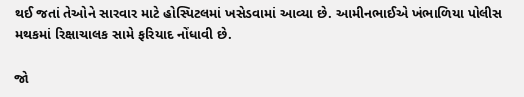થઈ જતાં તેઓને સારવાર માટે હોસ્પિટલમાં ખસેડવામાં આવ્યા છે. આમીનભાઈએ ખંભાળિયા પોલીસ મથકમાં રિક્ષાચાલક સામે ફરિયાદ નોંધાવી છે.

જો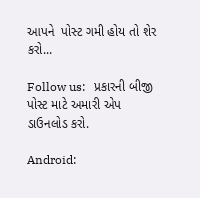આપને  પોસ્ટ ગમી હોય તો શેર કરો...

Follow us:   પ્રકારની બીજી પોસ્ટ માટે અમારી એપ ડાઉનલોડ કરો.

Android: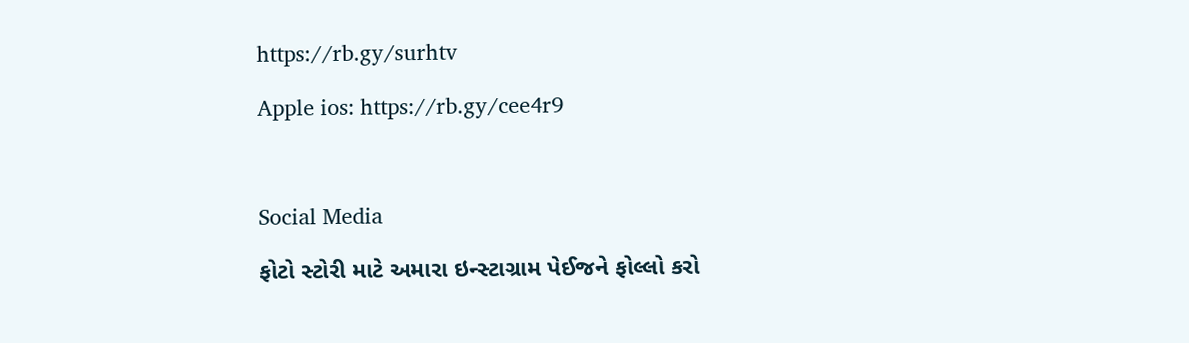https://rb.gy/surhtv

Apple ios: https://rb.gy/cee4r9



Social Media

ફોટો સ્ટોરી માટે અમારા ઇન્સ્ટાગ્રામ પેઈજને ફોલ્લો કરો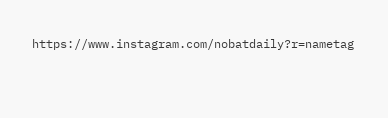https://www.instagram.com/nobatdaily?r=nametag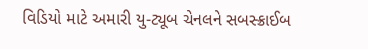વિડિયો માટે અમારી યુ-ટ્યૂબ ચેનલને સબસ્ક્રાઈબ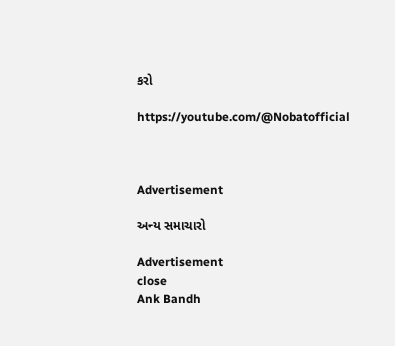કરો

https://youtube.com/@Nobatofficial



Advertisement

અન્ય સમાચારો

Advertisement
close
Ank Bandh